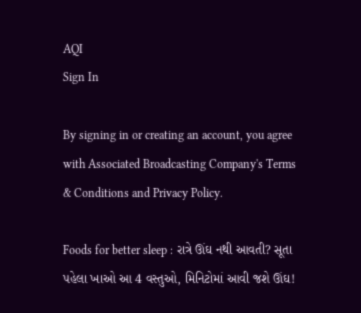AQI
Sign In

By signing in or creating an account, you agree with Associated Broadcasting Company's Terms & Conditions and Privacy Policy.

Foods for better sleep : રાત્રે ઊંઘ નથી આવતી? સૂતા પહેલા ખાઓ આ 4 વસ્તુઓ, મિનિટોમાં આવી જશે ઊંઘ!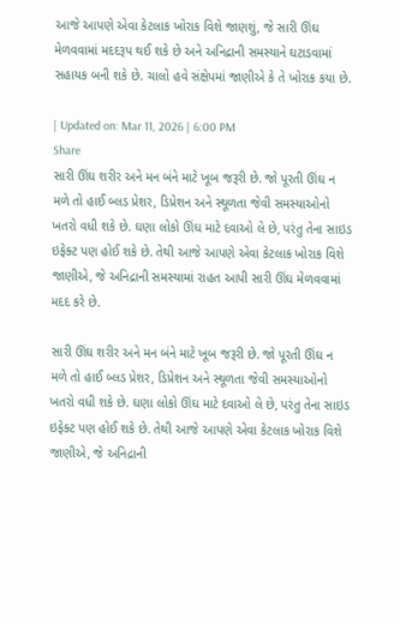આજે આપણે એવા કેટલાક ખોરાક વિશે જાણશું, જે સારી ઊંઘ મેળવવામાં મદદરૂપ થઈ શકે છે અને અનિદ્રાની સમસ્યાને ઘટાડવામાં સહાયક બની શકે છે. ચાલો હવે સંક્ષેપમાં જાણીએ કે તે ખોરાક કયા છે.

| Updated on: Mar 11, 2026 | 6:00 PM
Share
સારી ઊંઘ શરીર અને મન બંને માટે ખૂબ જરૂરી છે. જો પૂરતી ઊંઘ ન મળે તો હાઈ બ્લડ પ્રેશર, ડિપ્રેશન અને સ્થૂળતા જેવી સમસ્યાઓનો ખતરો વધી શકે છે. ઘણા લોકો ઊંઘ માટે દવાઓ લે છે, પરંતુ તેના સાઇડ ઇફેક્ટ પણ હોઈ શકે છે. તેથી આજે આપણે એવા કેટલાક ખોરાક વિશે જાણીએ, જે અનિદ્રાની સમસ્યામાં રાહત આપી સારી ઊંઘ મેળવવામાં મદદ કરે છે.

સારી ઊંઘ શરીર અને મન બંને માટે ખૂબ જરૂરી છે. જો પૂરતી ઊંઘ ન મળે તો હાઈ બ્લડ પ્રેશર, ડિપ્રેશન અને સ્થૂળતા જેવી સમસ્યાઓનો ખતરો વધી શકે છે. ઘણા લોકો ઊંઘ માટે દવાઓ લે છે, પરંતુ તેના સાઇડ ઇફેક્ટ પણ હોઈ શકે છે. તેથી આજે આપણે એવા કેટલાક ખોરાક વિશે જાણીએ, જે અનિદ્રાની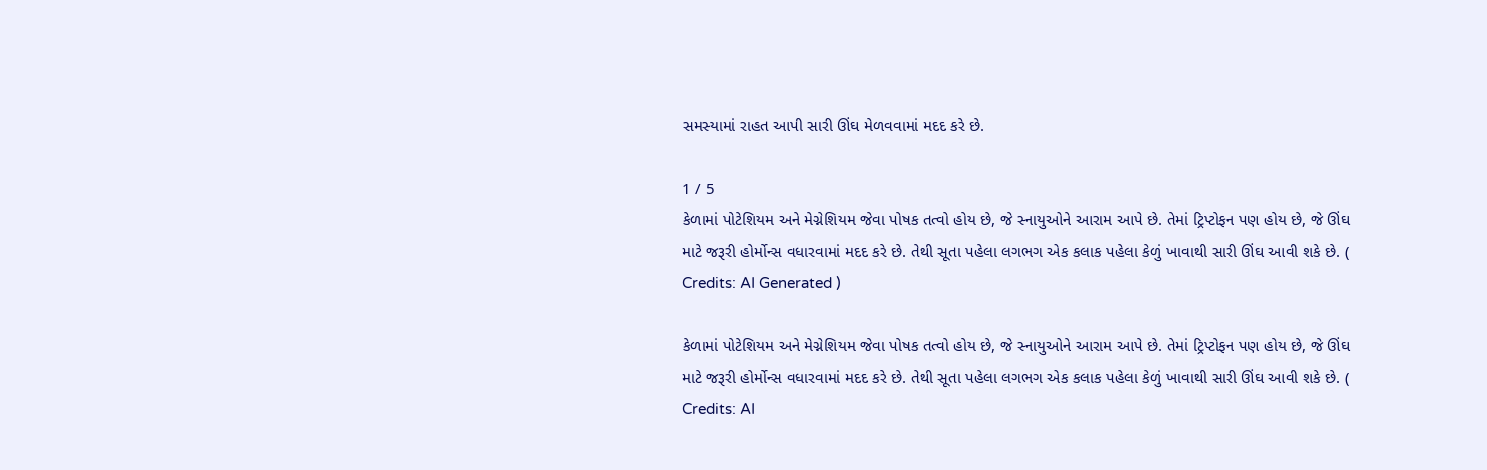સમસ્યામાં રાહત આપી સારી ઊંઘ મેળવવામાં મદદ કરે છે.

1 / 5
કેળામાં પોટેશિયમ અને મેગ્નેશિયમ જેવા પોષક તત્વો હોય છે, જે સ્નાયુઓને આરામ આપે છે. તેમાં ટ્રિપ્ટોફન પણ હોય છે, જે ઊંઘ માટે જરૂરી હોર્મોન્સ વધારવામાં મદદ કરે છે. તેથી સૂતા પહેલા લગભગ એક કલાક પહેલા કેળું ખાવાથી સારી ઊંઘ આવી શકે છે. ( Credits: AI Generated )

કેળામાં પોટેશિયમ અને મેગ્નેશિયમ જેવા પોષક તત્વો હોય છે, જે સ્નાયુઓને આરામ આપે છે. તેમાં ટ્રિપ્ટોફન પણ હોય છે, જે ઊંઘ માટે જરૂરી હોર્મોન્સ વધારવામાં મદદ કરે છે. તેથી સૂતા પહેલા લગભગ એક કલાક પહેલા કેળું ખાવાથી સારી ઊંઘ આવી શકે છે. ( Credits: AI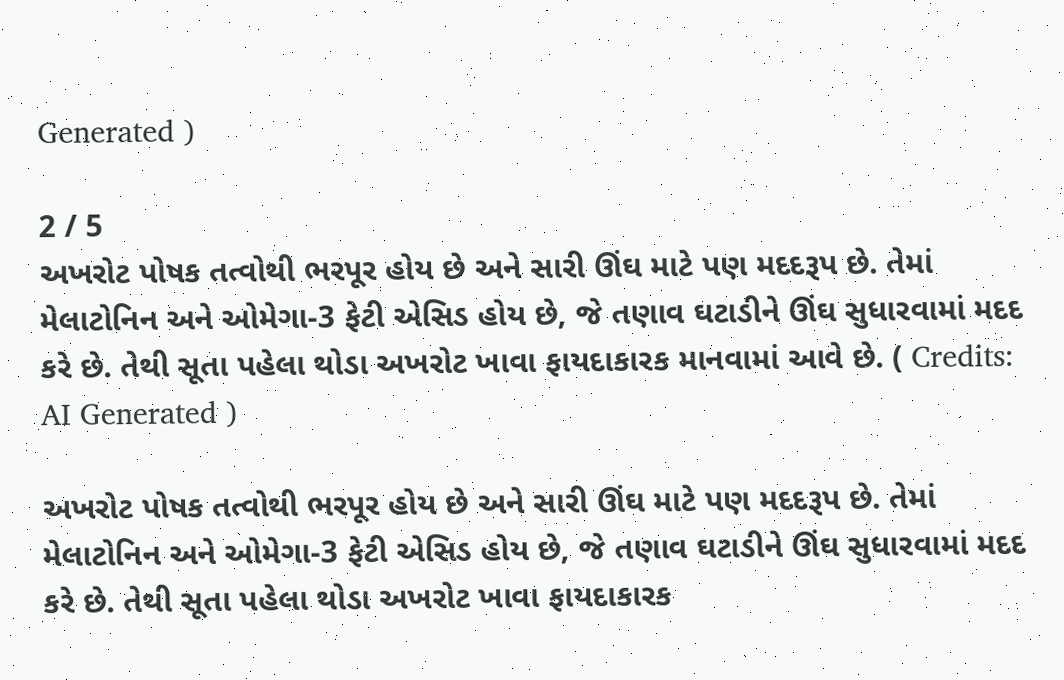Generated )

2 / 5
અખરોટ પોષક તત્વોથી ભરપૂર હોય છે અને સારી ઊંઘ માટે પણ મદદરૂપ છે. તેમાં મેલાટોનિન અને ઓમેગા-3 ફેટી એસિડ હોય છે, જે તણાવ ઘટાડીને ઊંઘ સુધારવામાં મદદ કરે છે. તેથી સૂતા પહેલા થોડા અખરોટ ખાવા ફાયદાકારક માનવામાં આવે છે. ( Credits: AI Generated )

અખરોટ પોષક તત્વોથી ભરપૂર હોય છે અને સારી ઊંઘ માટે પણ મદદરૂપ છે. તેમાં મેલાટોનિન અને ઓમેગા-3 ફેટી એસિડ હોય છે, જે તણાવ ઘટાડીને ઊંઘ સુધારવામાં મદદ કરે છે. તેથી સૂતા પહેલા થોડા અખરોટ ખાવા ફાયદાકારક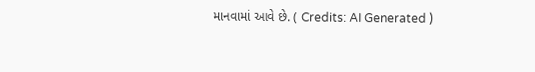માનવામાં આવે છે. ( Credits: AI Generated )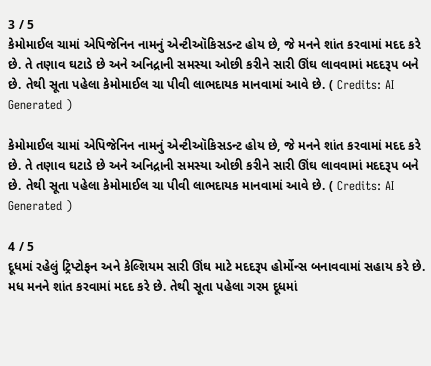3 / 5
કેમોમાઈલ ચામાં એપિજેનિન નામનું એન્ટીઑકિસડન્ટ હોય છે, જે મનને શાંત કરવામાં મદદ કરે છે. તે તણાવ ઘટાડે છે અને અનિદ્રાની સમસ્યા ઓછી કરીને સારી ઊંઘ લાવવામાં મદદરૂપ બને છે. તેથી સૂતા પહેલા કેમોમાઈલ ચા પીવી લાભદાયક માનવામાં આવે છે. ( Credits: AI Generated )

કેમોમાઈલ ચામાં એપિજેનિન નામનું એન્ટીઑકિસડન્ટ હોય છે, જે મનને શાંત કરવામાં મદદ કરે છે. તે તણાવ ઘટાડે છે અને અનિદ્રાની સમસ્યા ઓછી કરીને સારી ઊંઘ લાવવામાં મદદરૂપ બને છે. તેથી સૂતા પહેલા કેમોમાઈલ ચા પીવી લાભદાયક માનવામાં આવે છે. ( Credits: AI Generated )

4 / 5
દૂધમાં રહેલું ટ્રિપ્ટોફન અને કેલ્શિયમ સારી ઊંઘ માટે મદદરૂપ હોર્મોન્સ બનાવવામાં સહાય કરે છે. મધ મનને શાંત કરવામાં મદદ કરે છે. તેથી સૂતા પહેલા ગરમ દૂધમાં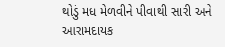થોડું મધ મેળવીને પીવાથી સારી અને આરામદાયક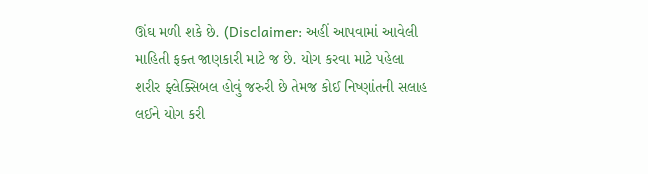ઊંઘ મળી શકે છે. (Disclaimer: અહીં આપવામાં આવેલી માહિતી ફક્ત જાણકારી માટે જ છે. યોગ કરવા માટે પહેલા શરીર ફ્લેક્સિબલ હોવું જરુરી છે તેમજ કોઈ નિષ્ણાંતની સલાહ લઈને યોગ કરી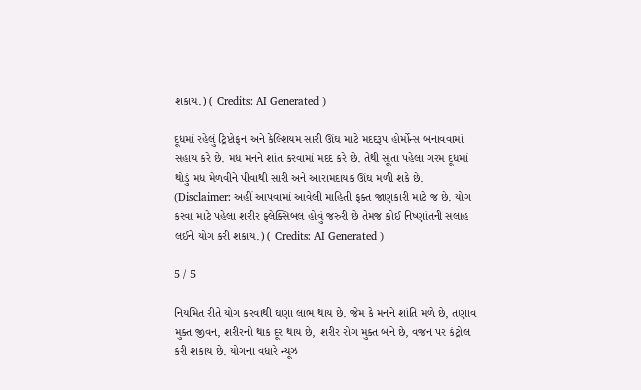શકાય.) ( Credits: AI Generated )

દૂધમાં રહેલું ટ્રિપ્ટોફન અને કેલ્શિયમ સારી ઊંઘ માટે મદદરૂપ હોર્મોન્સ બનાવવામાં સહાય કરે છે. મધ મનને શાંત કરવામાં મદદ કરે છે. તેથી સૂતા પહેલા ગરમ દૂધમાં થોડું મધ મેળવીને પીવાથી સારી અને આરામદાયક ઊંઘ મળી શકે છે. (Disclaimer: અહીં આપવામાં આવેલી માહિતી ફક્ત જાણકારી માટે જ છે. યોગ કરવા માટે પહેલા શરીર ફ્લેક્સિબલ હોવું જરુરી છે તેમજ કોઈ નિષ્ણાંતની સલાહ લઈને યોગ કરી શકાય.) ( Credits: AI Generated )

5 / 5

નિયમિત રીતે યોગ કરવાથી ઘણા લાભ થાય છે. જેમ કે મનને શાંતિ મળે છે, તણાવ મુક્ત જીવન, શરીરનો થાક દૂર થાય છે, શરીર રોગ મુક્ત બને છે, વજન પર કંટ્રોલ કરી શકાય છે. યોગના વધારે ન્યૂઝ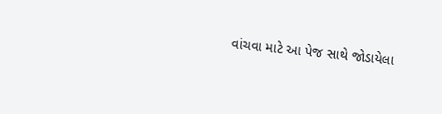વાંચવા માટે આ પેજ સાથે જોડાયેલા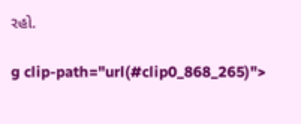રહો.

g clip-path="url(#clip0_868_265)">